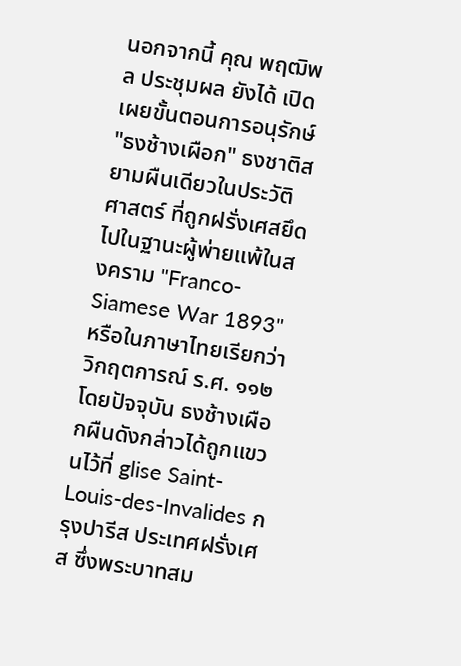นอกจากนี้ คุณ พฤฒิพล ประชุมผล ยังได้ เปิดเผยขั้นตอนการอนุรักษ์ "ธงช้างเผือก" ธงชาติสยามผืนเดียวในประวัติศาสตร์ ที่ถูกฝรั่งเศสยึดไปในฐานะผู้พ่ายแพ้ในสงคราม "Franco-Siamese War 1893" หรือในภาษาไทยเรียกว่า วิกฤตการณ์ ร.ศ. ๑๑๒ โดยปัจจุบัน ธงช้างเผือกผืนดังกล่าวได้ถูกแขวนไว้ที่ glise Saint-Louis-des-Invalides กรุงปารีส ประเทศฝรั่งเศส ซึ่งพระบาทสม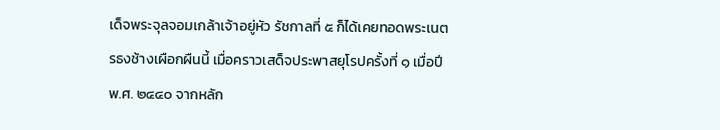เด็จพระจุลจอมเกล้าเจ้าอยู่หัว รัชกาลที่ ๕ ก็ได้เคยทอดพระเนตรธงช้างเผือกผืนนี้ เมื่อคราวเสด็จประพาสยุโรปครั้งที่ ๑ เมื่อปี พ.ศ. ๒๔๔๐ จากหลัก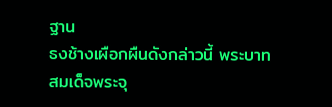ฐาน
ธงช้างเผือกผืนดังกล่าวนี้ พระบาทสมเด็จพระจุ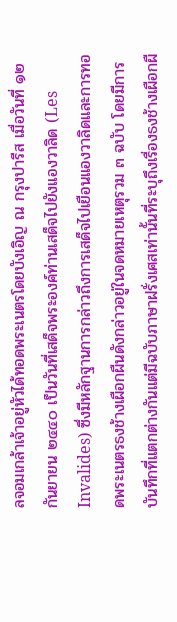ลจอมเกล้าเจ้าอยู่หัวได้ทอดพระเนตรโดยบังเอิญ ณ กรุงปารีส เมื่อวันที่ ๑๒ กันยายน ๒๔๔๐ เป็นวันที่เสด็จพระองค์ท่านเสด็จไปยังแองวาลิด (Les Invalides) ซึ่งมีหลักฐานการกล่าวถึงการเสด็จไปเยือนแองวาลิดและการทอดพระเนตรธงช้างเผือกผืนดังกล่าวอยู่ในจดหมายเหตุรวม ๓ ฉบับ โดยมีการบันทึกที่แตกต่างกันแต่มีฉบับภาษาฝรั่งเศสเท่านั้นที่ระบุถึงเรื่องธงช้างเผือกผื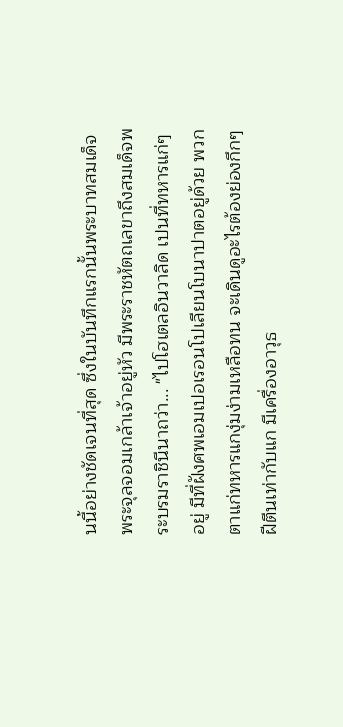นนี้อย่างชัดเจนที่สุด ซึ่งในบันทึกแรกนั้นพระบาทสมเด็จพระจุลจอมเกล้าเจ้าอยู่หัว มีพระราชหัตถเลขาถึงสมเด็จพระบรมราชินีนาถว่า... "ไปโฮเตลอินวาลิด เปนที่ทหารแก่ๆ อยู่ มีที่ฝังศพเอมเปอเรอนโปเลียนโบนาปาตอยู่ด้วย พวกตาแก่ทหารแกงุ่มง่ามเหลือทน จะเดินดูอะไรต้องย่องกึกๆ ฝีตีนเท่ากับแก มีเครื่องอาวุธ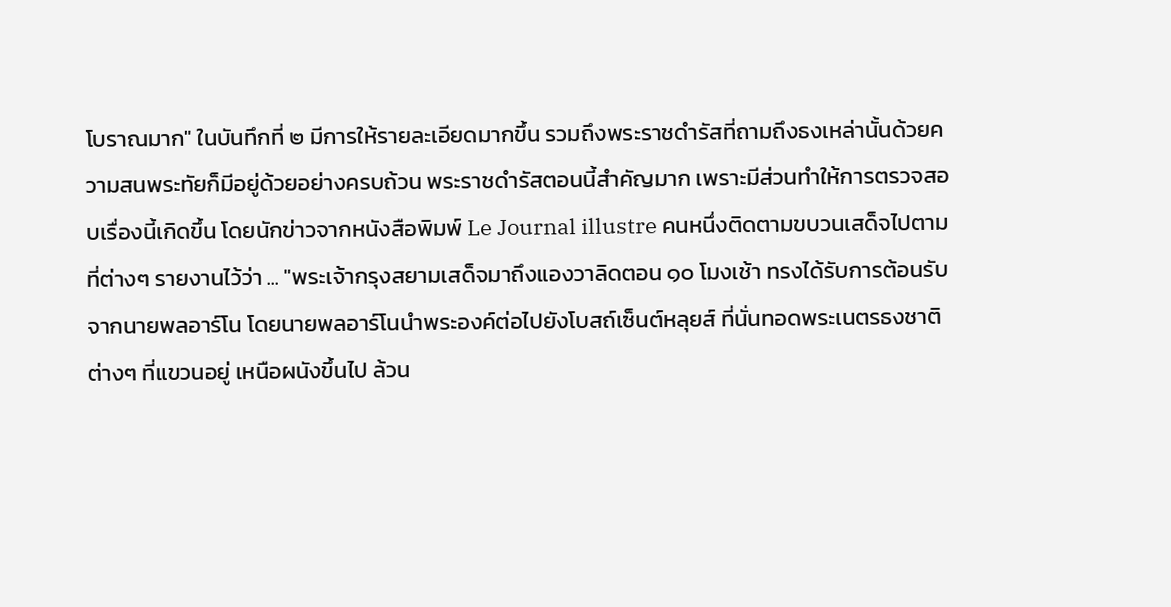โบราณมาก" ในบันทึกที่ ๒ มีการให้รายละเอียดมากขึ้น รวมถึงพระราชดำรัสที่ถามถึงธงเหล่านั้นด้วยความสนพระทัยก็มีอยู่ด้วยอย่างครบถ้วน พระราชดำรัสตอนนี้สำคัญมาก เพราะมีส่วนทำให้การตรวจสอบเรื่องนี้เกิดขึ้น โดยนักข่าวจากหนังสือพิมพ์ Le Journal illustre คนหนึ่งติดตามขบวนเสด็จไปตามที่ต่างๆ รายงานไว้ว่า ... "พระเจ้ากรุงสยามเสด็จมาถึงแองวาลิดตอน ๑๐ โมงเช้า ทรงได้รับการต้อนรับจากนายพลอาร์โน โดยนายพลอาร์โนนำพระองค์ต่อไปยังโบสถ์เซ็นต์หลุยส์ ที่นั่นทอดพระเนตรธงชาติต่างๆ ที่แขวนอยู่ เหนือผนังขึ้นไป ล้วน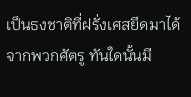เป็นธงชาติที่ฝรั่งเศสยึดมาได้จากพวกศัตรู ทันใดนั้นมี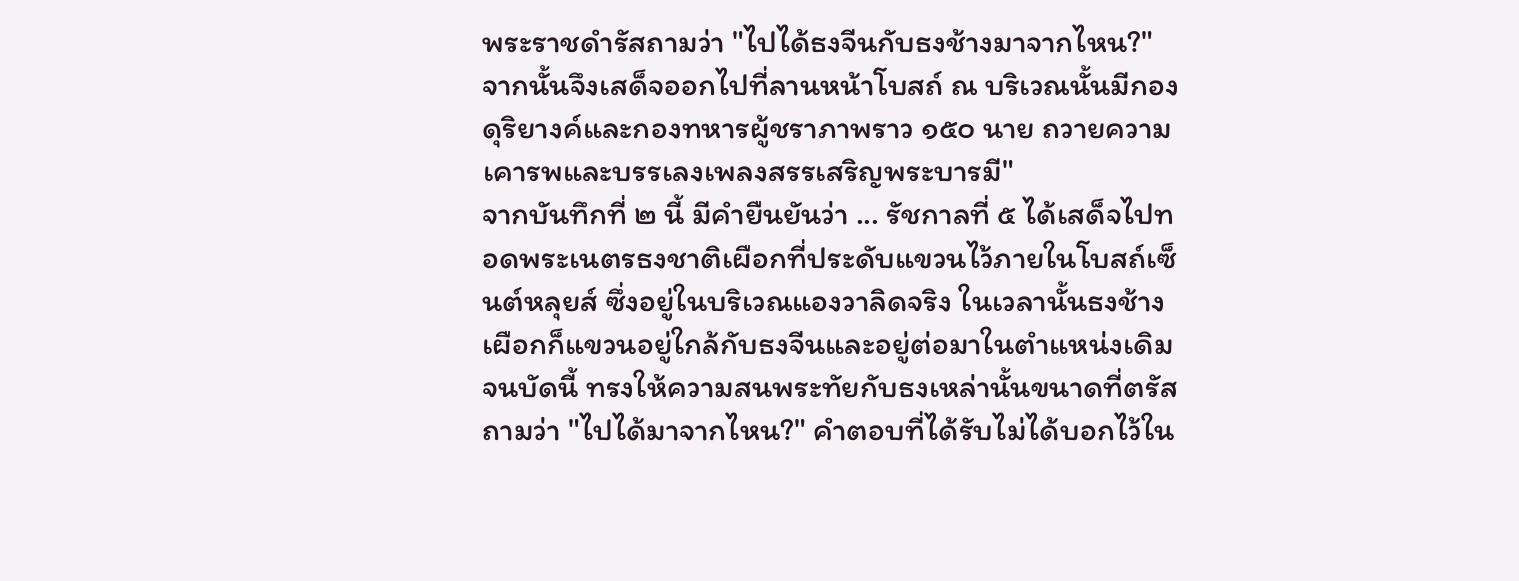พระราชดำรัสถามว่า "ไปได้ธงจีนกับธงช้างมาจากไหน?" จากนั้นจึงเสด็จออกไปที่ลานหน้าโบสถ์ ณ บริเวณนั้นมีกองดุริยางค์และกองทหารผู้ชราภาพราว ๑๕๐ นาย ถวายความเคารพและบรรเลงเพลงสรรเสริญพระบารมี"
จากบันทึกที่ ๒ นี้ มีคำยืนยันว่า ... รัชกาลที่ ๕ ได้เสด็จไปทอดพระเนตรธงชาติเผือกที่ประดับแขวนไว้ภายในโบสถ์เซ็นต์หลุยส์ ซึ่งอยู่ในบริเวณแองวาลิดจริง ในเวลานั้นธงช้างเผือกก็แขวนอยู่ใกล้กับธงจีนและอยู่ต่อมาในตำแหน่งเดิมจนบัดนี้ ทรงให้ความสนพระทัยกับธงเหล่านั้นขนาดที่ตรัสถามว่า "ไปได้มาจากไหน?" คำตอบที่ได้รับไม่ได้บอกไว้ใน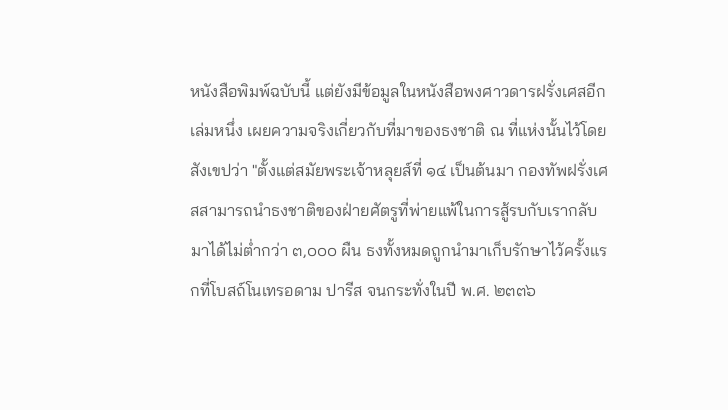หนังสือพิมพ์ฉบับนี้ แต่ยังมีข้อมูลในหนังสือพงศาวดารฝรั่งเศสอีกเล่มหนึ่ง เผยความจริงเกี่ยวกับที่มาของธงชาติ ณ ที่แห่งนั้นไว้โดยสังเขปว่า "ตั้งแต่สมัยพระเจ้าหลุยส์ที่ ๑๔ เป็นต้นมา กองทัพฝรั่งเศสสามารถนำธงชาติของฝ่ายศัตรูที่พ่ายแพ้ในการสู้รบกับเรากลับมาได้ไม่ต่ำกว่า ๓,๐๐๐ ผืน ธงทั้งหมดถูกนำมาเก็บรักษาไว้ครั้งแรกที่โบสถ์โนเทรอดาม ปารีส จนกระทั่งในปี พ.ศ. ๒๓๓๖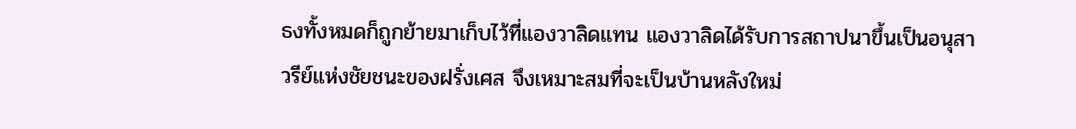ธงทั้งหมดก็ถูกย้ายมาเก็บไว้ที่แองวาลิดแทน แองวาลิดได้รับการสถาปนาขึ้นเป็นอนุสาวรีย์แห่งชัยชนะของฝรั่งเศส จึงเหมาะสมที่จะเป็นบ้านหลังใหม่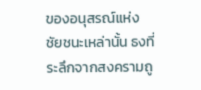ของอนุสรณ์แห่งชัยชนะเหล่านั้น ธงที่ระลึกจากสงครามถู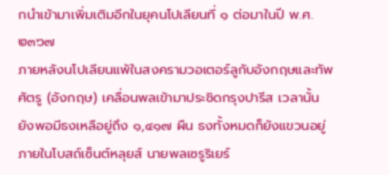กนำเข้ามาเพิ่มเติมอีกในยุคนโปเลียนที่ ๑ ต่อมาในปี พ.ศ. ๒๓๖๗
ภายหลังนโปเลียนแพ้ในสงครามวอเตอร์ลูกับอังกฤษและทัพศัตรู (อังกฤษ) เคลื่อนพลเข้ามาประชิดกรุงปารีส เวลานั้นยังพอมีธงเหลือยู่ถึง ๑,๔๑๗ ผืน ธงทั้งหมดก็ยังแขวนอยู่ภายในโบสถ์เซ็นต์หลุยส์ นายพลเซรูริเยร์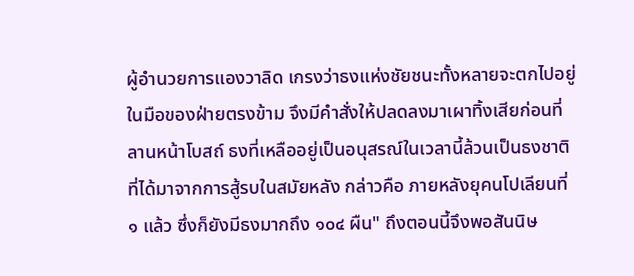ผู้อำนวยการแองวาลิด เกรงว่าธงแห่งชัยชนะทั้งหลายจะตกไปอยู่ในมือของฝ่ายตรงข้าม จึงมีคำสั่งให้ปลดลงมาเผาทิ้งเสียก่อนที่ลานหน้าโบสถ์ ธงที่เหลืออยู่เป็นอนุสรณ์ในเวลานี้ล้วนเป็นธงชาติที่ได้มาจากการสู้รบในสมัยหลัง กล่าวคือ ภายหลังยุคนโปเลียนที่ ๑ แล้ว ซึ่งก็ยังมีธงมากถึง ๑๐๔ ผืน" ถึงตอนนี้จึงพอสันนิษ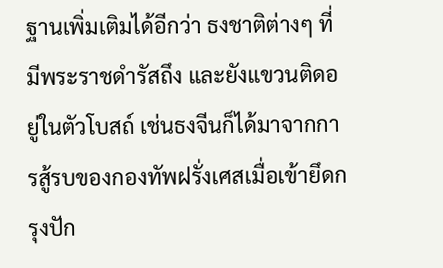ฐานเพิ่มเติมได้อีกว่า ธงชาติต่างๆ ที่มีพระราชดำรัสถึง และยังแขวนติดอยู่ในตัวโบสถ์ เช่นธงจีนก็ได้มาจากการสู้รบของกองทัพฝรั่งเศสเมื่อเข้ายึดกรุงปัก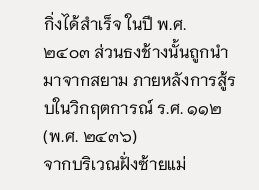กิ่งได้สำเร็จ ในปี พ.ศ. ๒๔๐๓ ส่วนธงช้างนั้นถูกนำมาจากสยาม ภายหลังการสู้รบในวิกฤตการณ์ ร.ศ. ๑๑๒ (พ.ศ. ๒๔๓๖)
จากบริเวณฝั่งซ้ายแม่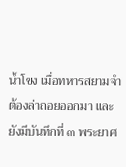น้ำโขง เมื่อทหารสยามจำต้องล่าถอยออกมา และยังมีบันทึกที่ ๓ พระยาศ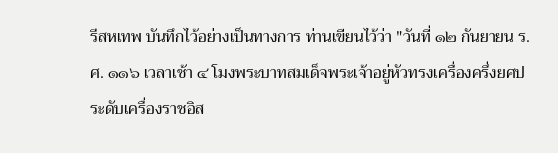รีสหเทพ บันทึกไว้อย่างเป็นทางการ ท่านเขียนไว้ว่า "วันที่ ๑๒ กันยายน ร.ศ. ๑๑๖ เวลาเช้า ๔ โมงพระบาทสมเด็จพระเจ้าอยู่หัวทรงเครื่องครึ่งยศประดับเครื่องราชอิส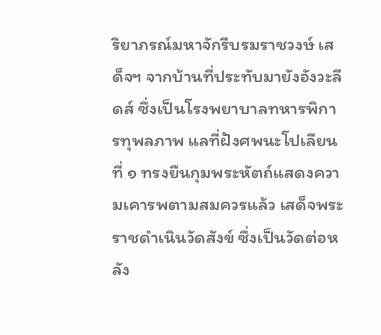ริยาภรณ์มหาจักรีบรมราชวงษ์ เสด็จฯ จากบ้านที่ประทับมายังอังวะลีดส์ ซึ่งเป็นโรงพยาบาลทหารพิการทุพลภาพ แลที่ฝังศพนะโปเลียนที่ ๑ ทรงยืนกุมพระหัตถ์แสดงความเคารพตามสมควรแล้ว เสด็จพระราชดำเนินวัดสังข์ ซึ่งเป็นวัดต่อหลัง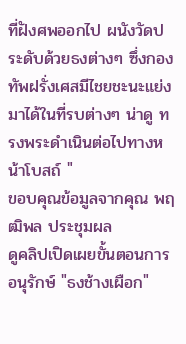ที่ฝังศพออกไป ผนังวัดประดับด้วยธงต่างๆ ซึ่งกองทัพฝรั่งเศสมีไชยชะนะแย่งมาได้ในที่รบต่างๆ น่าดู ทรงพระดำเนินต่อไปทางหน้าโบสถ์ "
ขอบคุณข้อมูลจากคุณ พฤฒิพล ประชุมผล
ดูคลิปเปิดเผยขั้นตอนการอนุรักษ์ "ธงช้างเผือก"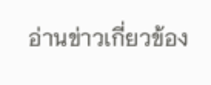อ่านข่าวเกี่ยวข้อง